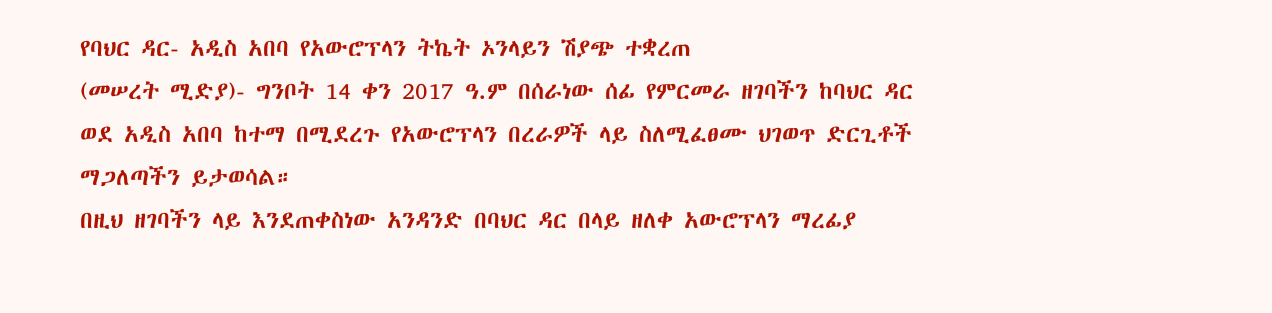የባህር ዳር- አዲስ አበባ የአውሮፕላን ትኬት ኦንላይን ሽያጭ ተቋረጠ
(መሠረት ሚድያ)- ግንቦት 14 ቀን 2017 ዓ.ም በሰራነው ሰፊ የምርመራ ዘገባችን ከባህር ዳር ወደ አዲስ አበባ ከተማ በሚደረጉ የአውሮፕላን በረራዎች ላይ ስለሚፈፀሙ ህገወጥ ድርጊቶች ማጋለጣችን ይታወሳል።
በዚህ ዘገባችን ላይ እንደጠቀስነው አንዳንድ በባህር ዳር በላይ ዘለቀ አውሮፕላን ማረፊያ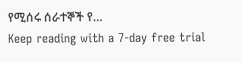የሚሰሩ ሰራተኞች የ…
Keep reading with a 7-day free trial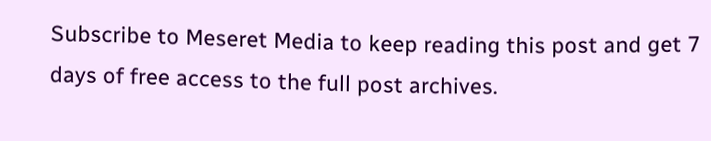Subscribe to Meseret Media to keep reading this post and get 7 days of free access to the full post archives.